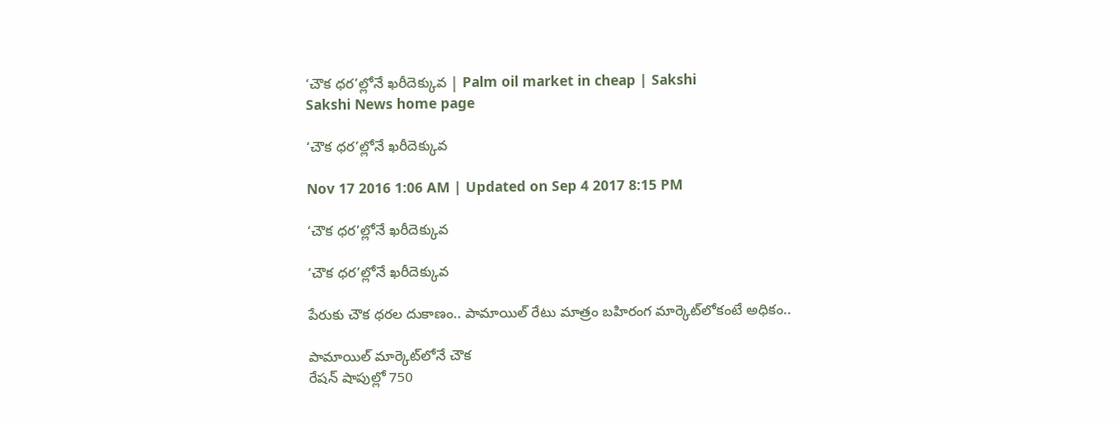‘చౌక ధర’ల్లోనే ఖరీదెక్కువ | Palm oil market in cheap | Sakshi
Sakshi News home page

‘చౌక ధర’ల్లోనే ఖరీదెక్కువ

Nov 17 2016 1:06 AM | Updated on Sep 4 2017 8:15 PM

‘చౌక ధర’ల్లోనే ఖరీదెక్కువ

‘చౌక ధర’ల్లోనే ఖరీదెక్కువ

పేరుకు చౌక ధరల దుకాణం.. పామాయిల్ రేటు మాత్రం బహిరంగ మార్కెట్‌లోకంటే అధికం..

పామాయిల్ మార్కెట్‌లోనే చౌక
రేషన్ షాపుల్లో 750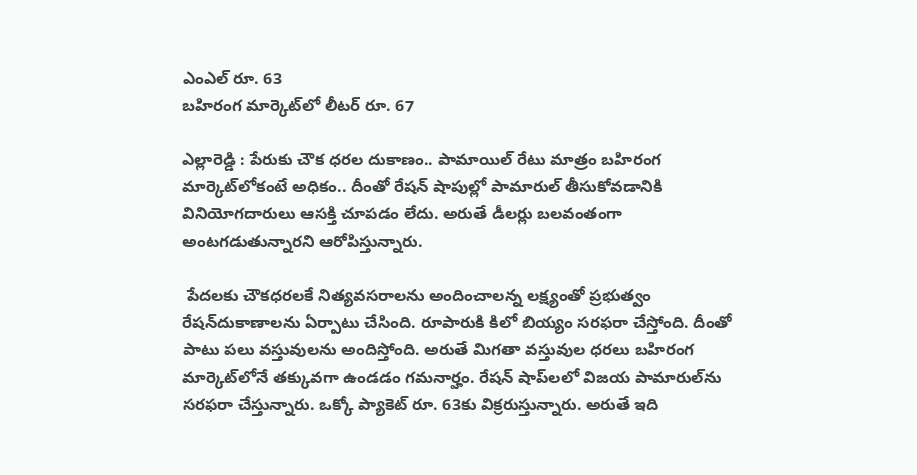ఎంఎల్ రూ. 63
బహిరంగ మార్కెట్‌లో లీటర్ రూ. 67

ఎల్లారెడ్డి : పేరుకు చౌక ధరల దుకాణం.. పామాయిల్ రేటు మాత్రం బహిరంగ మార్కెట్‌లోకంటే అధికం.. దీంతో రేషన్ షాపుల్లో పామారుల్ తీసుకోవడానికి వినియోగదారులు ఆసక్తి చూపడం లేదు. అరుతే డీలర్లు బలవంతంగా అంటగడుతున్నారని ఆరోపిస్తున్నారు.

 పేదలకు చౌకధరలకే నిత్యవసరాలను అందించాలన్న లక్ష్యంతో ప్రభుత్వం రేషన్‌దుకాణాలను ఏర్పాటు చేసింది. రూపారుకి కిలో బియ్యం సరఫరా చేస్తోంది. దీంతో పాటు పలు వస్తువులను అందిస్తోంది. అరుతే మిగతా వస్తువుల ధరలు బహిరంగ మార్కెట్‌లోనే తక్కువగా ఉండడం గమనార్హం. రేషన్ షాప్‌లలో విజయ పామారుల్‌ను సరఫరా చేస్తున్నారు. ఒక్కో ప్యాకెట్ రూ. 63కు విక్రరుస్తున్నారు. అరుతే ఇది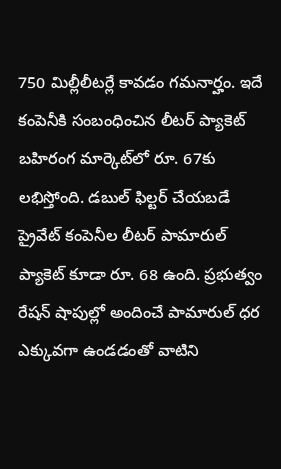750 మిల్లీలీటర్లే కావడం గమనార్హం. ఇదే కంపెనీకి సంబంధించిన లీటర్ ప్యాకెట్ బహిరంగ మార్కెట్‌లో రూ. 67కు లభిస్తోంది. డబుల్ ఫిల్టర్ చేయబడే ప్రైవేట్ కంపెనీల లీటర్ పామారుల్ ప్యాకెట్ కూడా రూ. 68 ఉంది. ప్రభుత్వం రేషన్ షాపుల్లో అందించే పామారుల్ ధర ఎక్కువగా ఉండడంతో వాటిని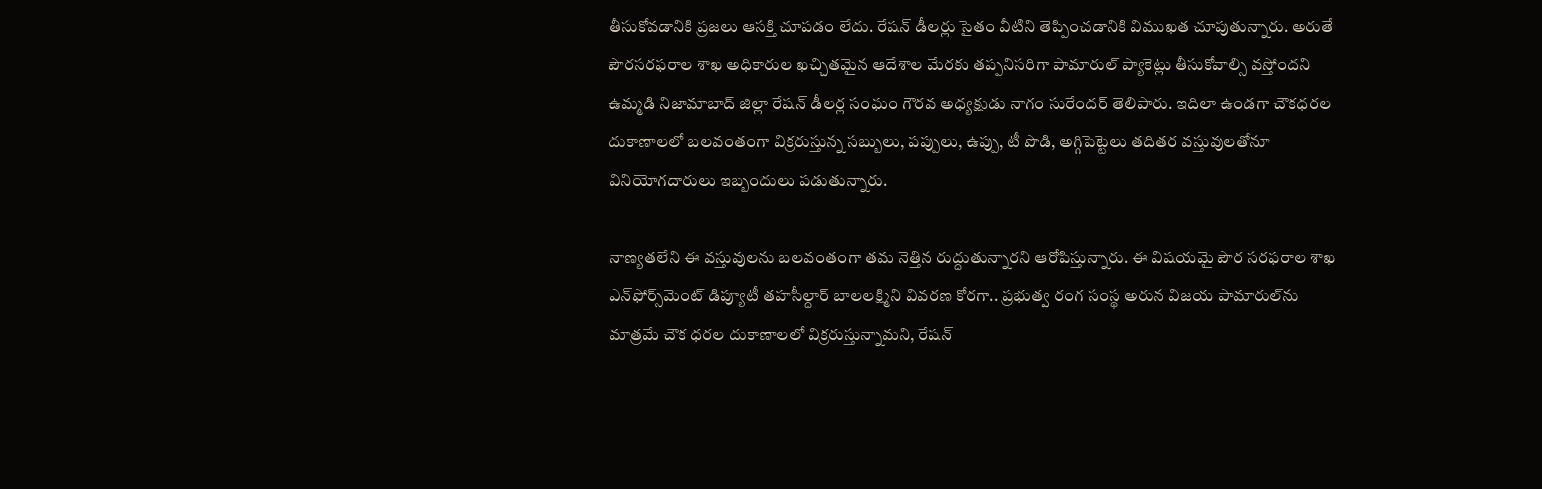తీసుకోవడానికి ప్రజలు ఆసక్తి చూపడం లేదు. రేషన్ డీలర్లు సైతం వీటిని తెప్పించడానికి విముఖత చూపుతున్నారు. అరుతే పౌరసరఫరాల శాఖ అధికారుల ఖచ్చితమైన ఆదేశాల మేరకు తప్పనిసరిగా పామారుల్ ప్యాకెట్లు తీసుకోవాల్సి వస్తోందని ఉమ్మడి నిజామాబాద్ జిల్లా రేషన్ డీలర్ల సంఘం గౌరవ అధ్యక్షుడు నాగం సురేందర్ తెలిపారు. ఇదిలా ఉండగా చౌకధరల దుకాణాలలో బలవంతంగా విక్రరుస్తున్న సబ్బులు, పప్పులు, ఉప్పు, టీ పొడి, అగ్గిపెట్టెలు తదితర వస్తువులతోనూ వినియోగదారులు ఇబ్బందులు పడుతున్నారు.

నాణ్యతలేని ఈ వస్తువులను బలవంతంగా తమ నెత్తిన రుద్దుతున్నారని ఆరోపిస్తున్నారు. ఈ విషయమై పౌర సరఫరాల శాఖ ఎన్‌ఫోర్స్‌మెంట్ డిప్యూటీ తహసీల్దార్ బాలలక్ష్మిని వివరణ కోరగా.. ప్రభుత్వ రంగ సంస్థ అరున విజయ పామారుల్‌ను మాత్రమే చౌక ధరల దుకాణాలలో విక్రరుస్తున్నామని, రేషన్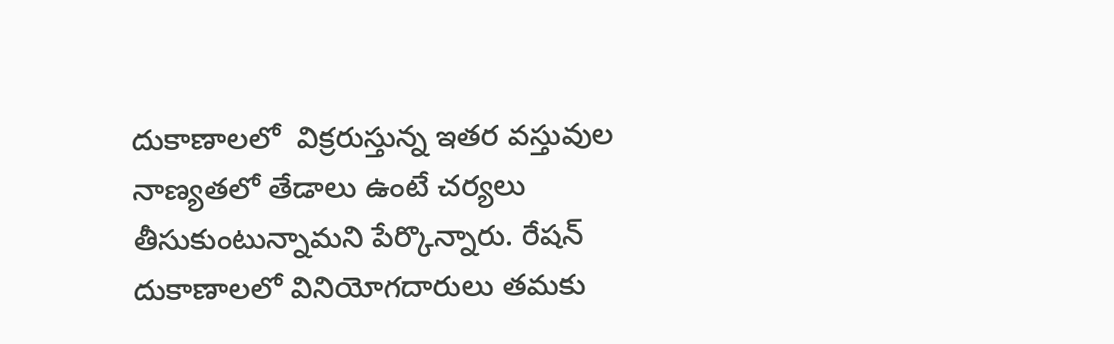దుకాణాలలో  విక్రరుస్తున్న ఇతర వస్తువుల నాణ్యతలో తేడాలు ఉంటే చర్యలు తీసుకుంటున్నామని పేర్కొన్నారు. రేషన్ దుకాణాలలో వినియోగదారులు తమకు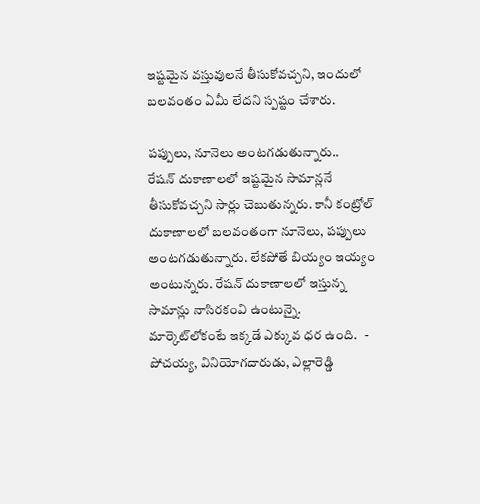ఇష్టమైన వస్తువులనే తీసుకోవచ్చని, ఇందులో బలవంతం ఏమీ లేదని స్పష్టం చేశారు.

పప్పులు, నూనెలు అంటగడుతున్నారు..
రేషన్ దుకాణాలలో ఇష్టమైన సామాన్లనే తీసుకోవచ్చని సార్లు చెబుతున్నరు. కానీ కంట్రోల్ దుకాణాలలో బలవంతంగా నూనెలు, పప్పులు అంటగడుతున్నారు. లేకపోతే బియ్యం ఇయ్యం అంటున్నరు. రేషన్ దుకాణాలలో ఇస్తున్న సామాన్లు నాసిరకంవి ఉంటున్నై. మార్కెట్‌లోకంటే ఇక్కడే ఎక్కువ ధర ఉంది.   - పోచయ్య, వినియోగదారుడు, ఎల్లారెడ్డి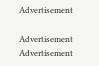Advertisement

Advertisement
Advertisement